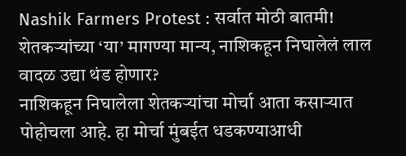Nashik Farmers Protest : सर्वात मोठी बातमी! शेतकऱ्यांच्या ‘या’ मागण्या मान्य, नाशिकहून निघालेलं लाल वादळ उद्या थंड होणार?
नाशिकहून निघालेला शेतकऱ्यांचा मोर्चा आता कसाऱ्यात पोहोचला आहे. हा मोर्चा मुंबईत धडकण्याआधी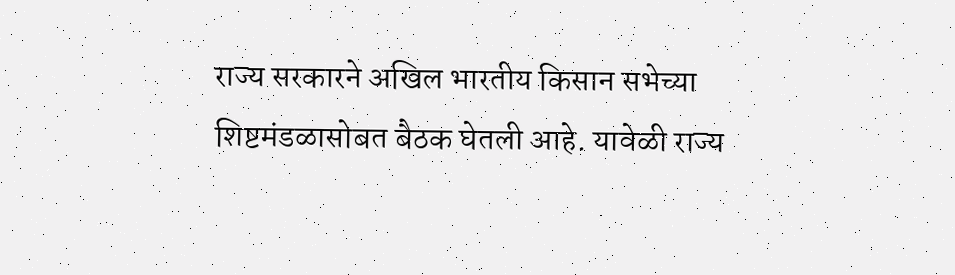राज्य सरकारने अखिल भारतीय किसान सभेच्या शिष्टमंडळासोबत बैठक घेतली आहे. यावेळी राज्य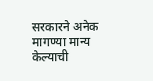सरकारने अनेक मागण्या मान्य केल्याची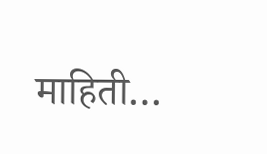माहिती…